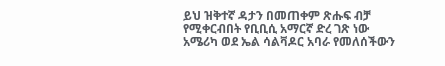ይህ ዝቅተኛ ዳታን በመጠቀም ጽሑፍ ብቻ የሚቀርብበት የቢቢሲ አማርኛ ድረ ገጽ ነው
አሜሪካ ወደ ኤል ሳልቫዶር አባራ የመለሰችውን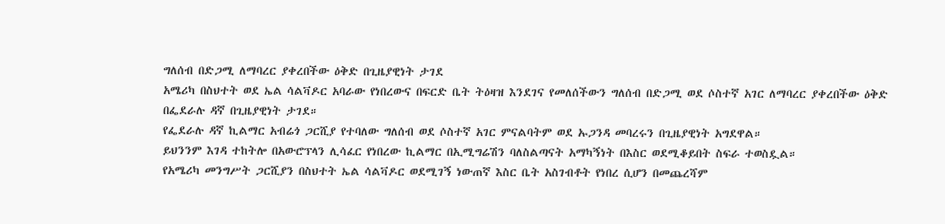ግለሰብ በድጋሚ ለማባረር ያቀረበችው ዕቅድ በጊዜያዊነት ታገደ
አሜሪካ በስህተት ወደ ኤል ሳልቫዶር አባራው የነበረውና በፍርድ ቤት ትዕዛዝ እንደገና የመለሰችውን ግለሰብ በድጋሚ ወደ ሶስተኛ አገር ለማባረር ያቀረበችው ዕቅድ በፌደራሉ ዳኛ በጊዜያዊነት ታገደ።
የፌደራሉ ዳኛ ኪልማር አብሬጎ ጋርሺያ የተባለው ግለሰብ ወደ ሶስተኛ አገር ምናልባትም ወደ ኡጋንዳ መባረሩን በጊዜያዊነት አግደዋል።
ይህንንም እገዳ ተከትሎ በአውሮፕላን ሊሳፈር የነበረው ኪልማር በኢሚግሬሽን ባለስልጣናት አማካኝነት በእስር ወደሚቆይበት ስፍራ ተወስዷል።
የአሜሪካ መንግሥት ጋርሺያን በስህተት ኤል ሳልቫዶር ወደሚገኝ ነውጠኛ እስር ቤት አስገብቶት የነበረ ሲሆን በመጨረሻም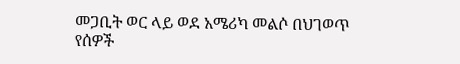መጋቢት ወር ላይ ወደ አሜሪካ መልሶ በህገወጥ የሰዎች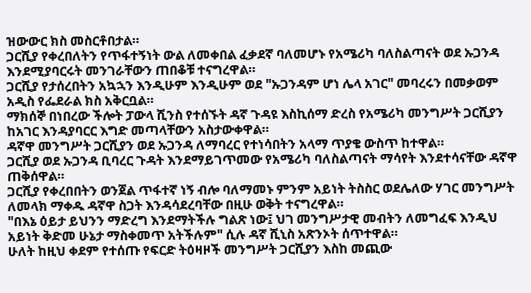ዝውውር ክስ መስርቶበታል።
ጋርሺያ የቀረበለትን የጥፋተኝነት ውል ለመቀበል ፈቃደኛ ባለመሆኑ የአሜሪካ ባለስልጣናት ወደ ኡጋንዳ እንደሚያባርሩት መንገራቸውን ጠበቆቹ ተናግረዋል።
ጋርሺያ የታሰረበትን አኳኋን እንዲሁም እንዲሁም ወደ "ኡጋንዳም ሆነ ሌላ አገር" መባረሩን በመቃወም አዲስ የፌደራል ክስ አቅርቧል።
ማክሰኞ በነበረው ችሎት ፓውላ ሺንስ የተሰኙት ዳኛ ጉዳዩ እስኪሰማ ድረስ የአሜሪካ መንግሥት ጋርሺያን ከአገር እንዳያባርር እግድ መጣላቸውን አስታውቀዋል።
ዳኛዋ መንግሥት ጋርሺያን ወደ ኡጋንዳ ለማባረር የተነሳበትን አላማ ጥያቄ ውስጥ ከተዋል።
ጋርሺያ ወደ ኡጋንዳ ቢባረር ጉዳት እንደማይገጥመው የአሜሪካ ባለስልጣናት ማሳየት እንደተሳናቸው ዳኛዋ ጠቅሰዋል።
ጋርሺያ የቀረበበትን ወንጀል ጥፋተኛ ነኝ ብሎ ባለማመኑ ምንም አይነት ትስስር ወደሌለው ሃገር መንግሥት ለመላክ ማቀዱ ዳኛዋ ስጋት እንዳሳደረባቸው በዚሁ ወቅት ተናግረዋል።
"በእኔ ዕይታ ይህንን ማድረግ እንደማትችሉ ግልጽ ነው፤ ህገ መንግሥታዊ መብትን ለመግፈፍ እንዲህ አይነት ቅድመ ሁኔታ ማስቀመጥ አትችሉም" ሲሉ ዳኛ ሺኒስ አጽንኦት ሰጥተዋል።
ሁለት ከዚህ ቀደም የተሰጡ የፍርድ ትዕዛዞች መንግሥት ጋርሺያን እስከ መጪው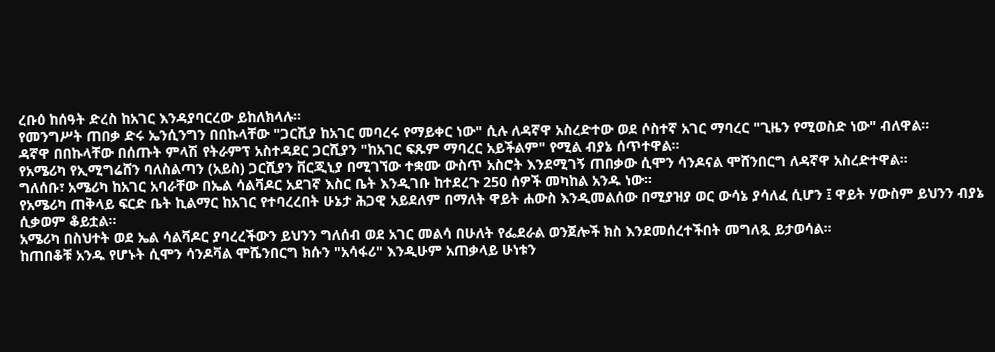ረቡዕ ከሰዓት ድረስ ከአገር እንዳያባርረው ይከለክላሉ።
የመንግሥት ጠበቃ ድሩ ኤንሲንግን በበኩላቸው "ጋርሺያ ከአገር መባረሩ የማይቀር ነው" ሲሉ ለዳኛዋ አስረድተው ወደ ሶስተኛ አገር ማባረር "ጊዜን የሚወስድ ነው" ብለዋል።
ዳኛዋ በበኩላቸው በሰጡት ምላሽ የትራምፕ አስተዳደር ጋርሺያን "ከአገር ፍጹም ማባረር አይችልም" የሚል ብያኔ ሰጥተዋል።
የአሜሪካ የኢሚግሬሸን ባለስልጣን (አይስ) ጋርሺያን ቨርጂኒያ በሚገኘው ተቋሙ ውስጥ አስሮት እንደሚገኝ ጠበቃው ሲሞን ሳንዶናል ሞሸንበርግ ለዳኛዋ አስረድተዋል።
ግለሰቡ፣ አሜሪካ ከአገር አባራቸው በኤል ሳልቫዶር አደገኛ እስር ቤት እንዲገቡ ከተደረጉ 250 ሰዎች መካከል አንዱ ነው።
የአሜሪካ ጠቅላይ ፍርድ ቤት ኪልማር ከአገር የተባረረበት ሁኔታ ሕጋዊ አይደለም በማለት ዋይት ሐውስ እንዲመልሰው በሚያዝያ ወር ውሳኔ ያሳለፈ ሲሆን ፤ ዋይት ሃውስም ይህንን ብያኔ ሲቃወም ቆይቷል።
አሜሪካ በስህተት ወደ ኤል ሳልቫዶር ያባረረችውን ይህንን ግለሰብ ወደ አገር መልሳ በሁለት የፌደራል ወንጀሎች ክስ እንደመሰረተችበት መግለጿ ይታወሳል።
ከጠበቆቹ አንዱ የሆኑት ሲሞን ሳንዶቫል ሞሼንበርግ ክሱን "አሳፋሪ" እንዲሁም አጠቃላይ ሁነቱን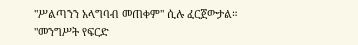"ሥልጣንን አላግባብ መጠቀም" ሲሉ ፈርጀውታል።
"መንግሥት የፍርድ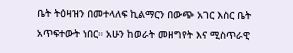ቤት ትዕዛዝን በመተላለፍ ኪልማርን በውጭ አገር እስር ቤት አጥፍተውት ነበር። አሁን ከወራት መዘግየት እና ሚስጥራዊ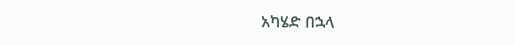አካሄድ በኋላ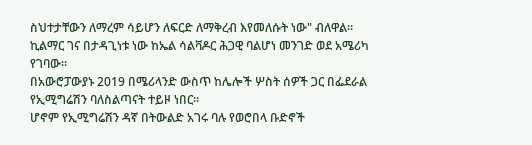ስህተታቸውን ለማረም ሳይሆን ለፍርድ ለማቅረብ እየመለሱት ነው" ብለዋል።
ኪልማር ገና በታዳጊነቱ ነው ከኤል ሳልቫዶር ሕጋዊ ባልሆነ መንገድ ወደ አሜሪካ የገባው።
በአውሮፓውያኑ 2019 በሜሪላንድ ውስጥ ከሌሎች ሦስት ሰዎች ጋር በፌደራል የኢሚግሬሽን ባለስልጣናት ተይዞ ነበር።
ሆኖም የኢሚግሬሽን ዳኛ በትውልድ አገሩ ባሉ የወሮበላ ቡድኖች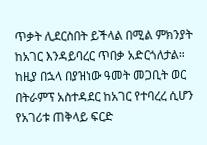ጥቃት ሊደርስበት ይችላል በሚል ምክንያት ከአገር እንዳይባረር ጥበቃ አድርጎለታል።
ከዚያ በኋላ በያዝነው ዓመት መጋቢት ወር በትራምፕ አስተዳደር ከአገር የተባረረ ሲሆን የአገሪቱ ጠቅላይ ፍርድ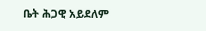ቤት ሕጋዊ አይደለም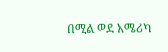በሚል ወደ አሜሪካ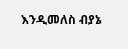እንዲመለስ ብያኔ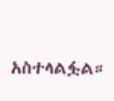አስተላልፏል።